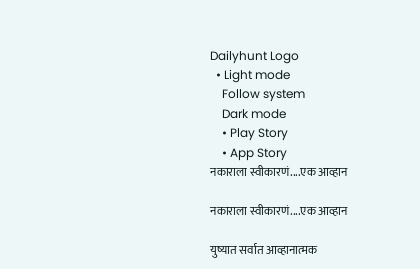Dailyhunt Logo
  • Light mode
    Follow system
    Dark mode
    • Play Story
    • App Story
नकाराला स्वीकारणं....एक आव्हान

नकाराला स्वीकारणं....एक आव्हान

युष्यात सर्वात आव्हानात्मक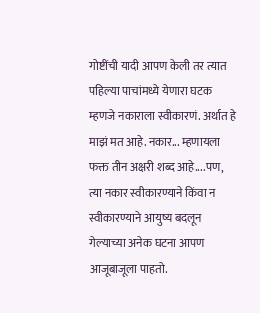गोष्टींची यादी आपण केली तर त्यात पहिल्या पाचांमध्ये येणारा घटक म्हणजे नकाराला स्वीकारणं. अर्थात हे माझं मत आहे. नकार... म्हणायला फक्त तीन अक्षरी शब्द आहे....पण, त्या नकार स्वीकारण्याने किंवा न स्वीकारण्याने आयुष्य बदलून गेल्याच्या अनेक घटना आपण आजूबाजूला पाहतो.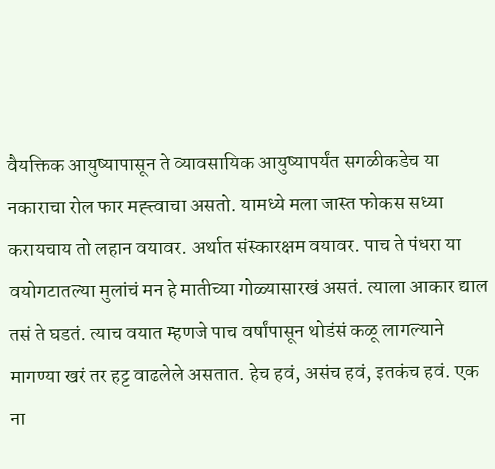वैयक्तिक आयुष्यापासून ते व्यावसायिक आयुष्यापर्यंत सगळीकडेच या नकाराचा रोल फार मह्त्त्वाचा असतो. यामध्ये मला जास्त फोकस सध्या करायचाय तो लहान वयावर. अर्थात संस्कारक्षम वयावर. पाच ते पंधरा या वयोगटातल्या मुलांचं मन हे मातीच्या गोळ्यासारखं असतं. त्याला आकार द्याल तसं ते घडतं. त्याच वयात म्हणजे पाच वर्षांपासून थोडंसं कळू लागल्याने मागण्या खरं तर हट्ट वाढलेले असतात. हेच हवं, असंच हवं, इतकंच हवं. एक ना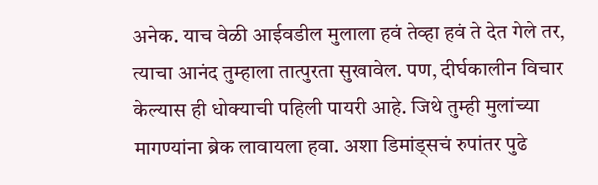अनेक. याच वेळी आईवडील मुलाला हवं तेव्हा हवं ते देत गेले तर, त्याचा आनंद तुम्हाला तात्पुरता सुखावेल. पण, दीर्घकालीन विचार केल्यास ही धोक्याची पहिली पायरी आहे. जिथे तुम्ही मुलांच्या मागण्यांना ब्रेक लावायला हवा. अशा डिमांड्सचं रुपांतर पुढे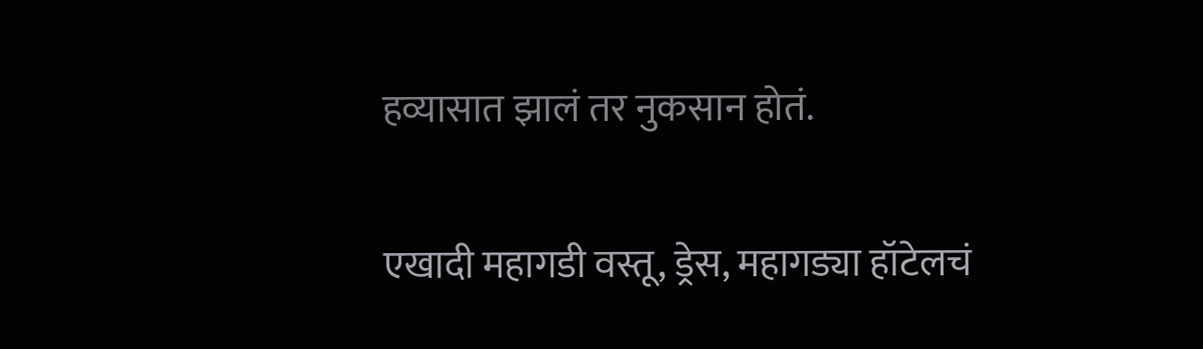हव्यासात झालं तर नुकसान होतं.

एखादी महागडी वस्तू, ड्रेस, महागड्या हॉटेलचं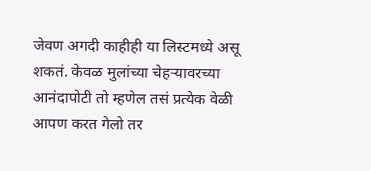जेवण अगदी काहीही या लिस्टमध्ये असू शकतं. केवळ मुलांच्या चेहऱ्यावरच्या आनंदापोटी तो म्हणेल तसं प्रत्येक वेळी आपण करत गेलो तर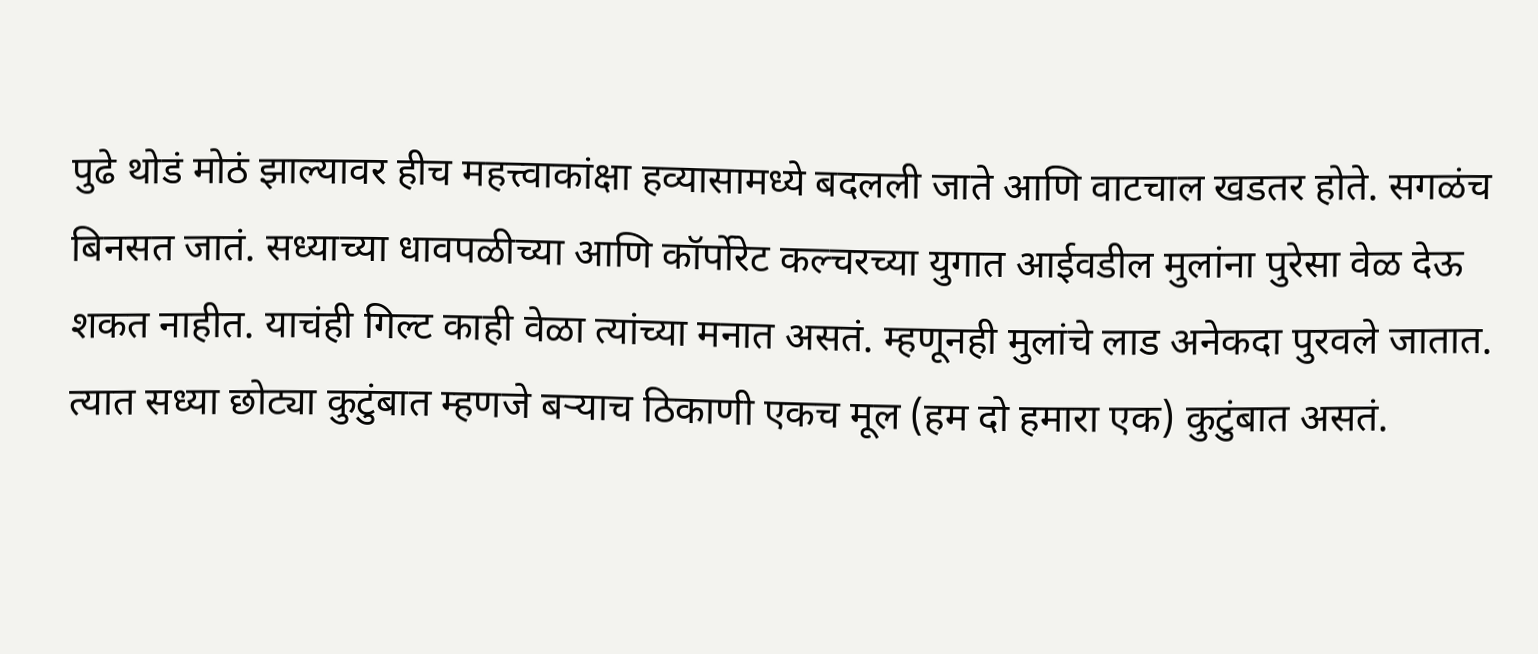पुढे थोडं मोठं झाल्यावर हीच महत्त्वाकांक्षा हव्यासामध्ये बदलली जाते आणि वाटचाल खडतर होते. सगळंच बिनसत जातं. सध्याच्या धावपळीच्या आणि कॉर्पोरेट कल्चरच्या युगात आईवडील मुलांना पुरेसा वेळ देऊ शकत नाहीत. याचंही गिल्ट काही वेळा त्यांच्या मनात असतं. म्हणूनही मुलांचे लाड अनेकदा पुरवले जातात. त्यात सध्या छोट्या कुटुंबात म्हणजे बऱ्याच ठिकाणी एकच मूल (हम दो हमारा एक) कुटुंबात असतं.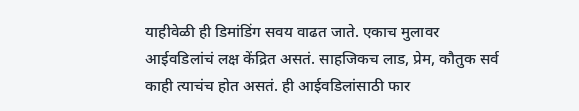याहीवेळी ही डिमांडिंग सवय वाढत जाते. एकाच मुलावर आईवडिलांचं लक्ष केंद्रित असतं. साहजिकच लाड, प्रेम, कौतुक सर्व काही त्याचंच होत असतं. ही आईवडिलांसाठी फार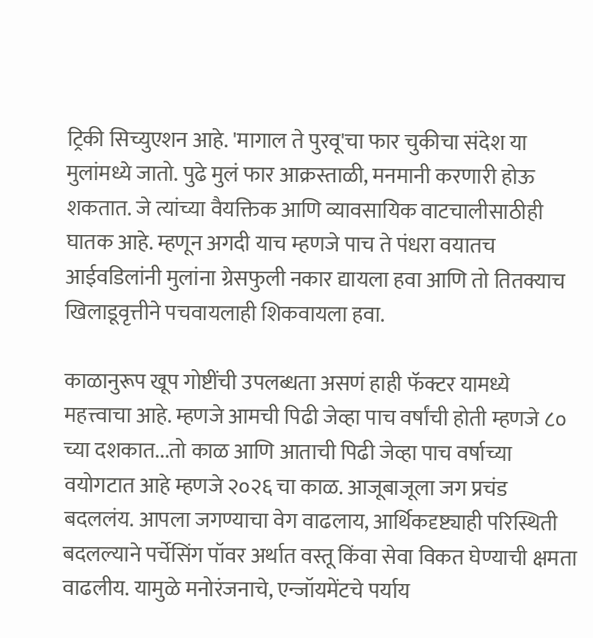ट्रिकी सिच्युएशन आहे. 'मागाल ते पुरवू'चा फार चुकीचा संदेश या मुलांमध्ये जातो. पुढे मुलं फार आक्रस्ताळी, मनमानी करणारी होऊ शकतात. जे त्यांच्या वैयक्तिक आणि व्यावसायिक वाटचालीसाठीही घातक आहे. म्हणून अगदी याच म्हणजे पाच ते पंधरा वयातच आईवडिलांनी मुलांना ग्रेसफुली नकार द्यायला हवा आणि तो तितक्याच खिलाडूवृत्तीने पचवायलाही शिकवायला हवा.

काळानुरूप खूप गोष्टींची उपलब्धता असणं हाही फॅक्टर यामध्ये महत्त्वाचा आहे. म्हणजे आमची पिढी जेव्हा पाच वर्षांची होती म्हणजे ८० च्या दशकात...तो काळ आणि आताची पिढी जेव्हा पाच वर्षाच्या वयोगटात आहे म्हणजे २०२६ चा काळ. आजूबाजूला जग प्रचंड बदललंय. आपला जगण्याचा वेग वाढलाय, आर्थिकदृष्ट्याही परिस्थिती बदलल्याने पर्चेसिंग पॉवर अर्थात वस्तू किंवा सेवा विकत घेण्याची क्षमता वाढलीय. यामुळे मनोरंजनाचे, एन्जॉयमेंटचे पर्याय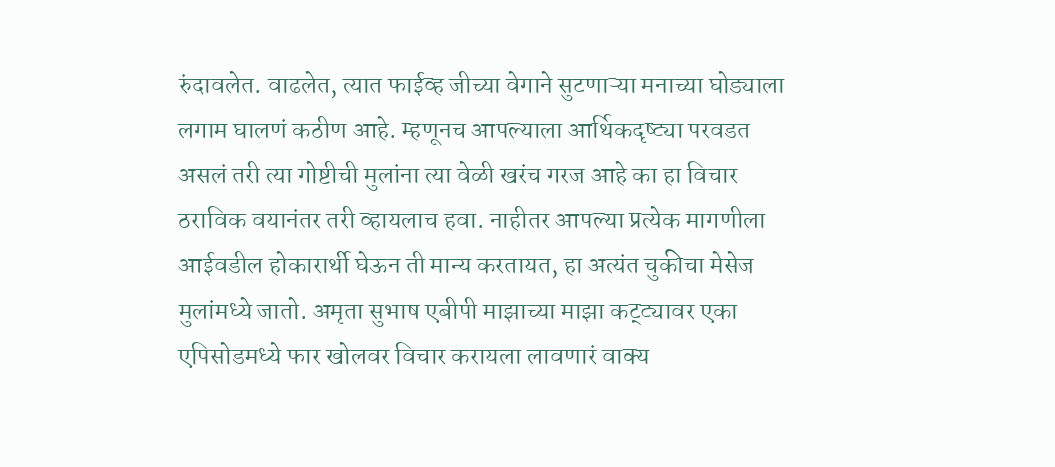रुंदावलेत. वाढलेत, त्यात फाईव्ह जीच्या वेगाने सुटणाऱ्या मनाच्या घोड्याला लगाम घालणं कठीण आहे. म्हणूनच आपल्याला आर्थिकदृष्ट्या परवडत असलं तरी त्या गोष्टीची मुलांना त्या वेळी खरंच गरज आहे का हा विचार ठराविक वयानंतर तरी व्हायलाच हवा. नाहीतर आपल्या प्रत्येक मागणीला आईवडील होकारार्थी घेऊन ती मान्य करतायत, हा अत्यंत चुकीचा मेसेज मुलांमध्ये जातो. अमृता सुभाष एबीपी माझाच्या माझा कट्ट्यावर एका एपिसोडमध्ये फार खोलवर विचार करायला लावणारं वाक्य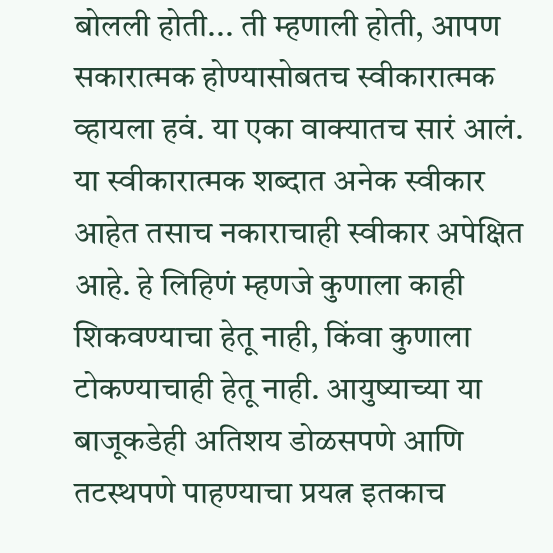बोलली होती... ती म्हणाली होती, आपण सकारात्मक होण्यासोबतच स्वीकारात्मक व्हायला हवं. या एका वाक्यातच सारं आलं. या स्वीकारात्मक शब्दात अनेक स्वीकार आहेत तसाच नकाराचाही स्वीकार अपेक्षित आहे. हे लिहिणं म्हणजे कुणाला काही शिकवण्याचा हेतू नाही, किंवा कुणाला टोकण्याचाही हेतू नाही. आयुष्याच्या या बाजूकडेही अतिशय डोळसपणे आणि तटस्थपणे पाहण्याचा प्रयत्न इतकाच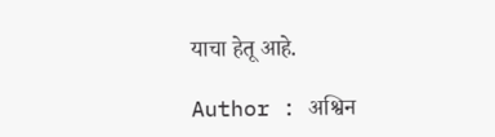याचा हेतू आहे.

Author : अश्विन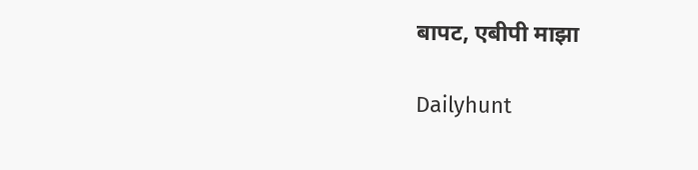बापट, एबीपी माझा

Dailyhunt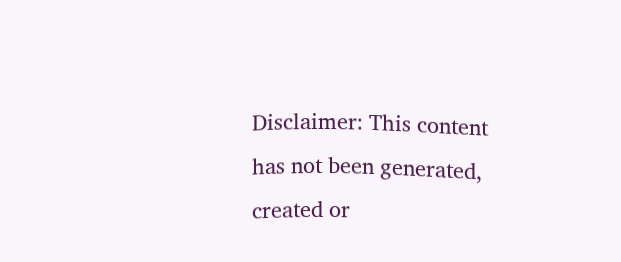Disclaimer: This content has not been generated, created or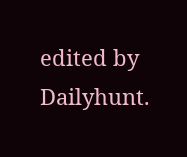edited by Dailyhunt.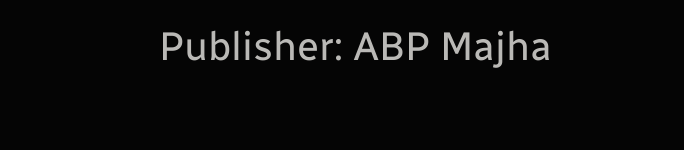Publisher: ABP Majha